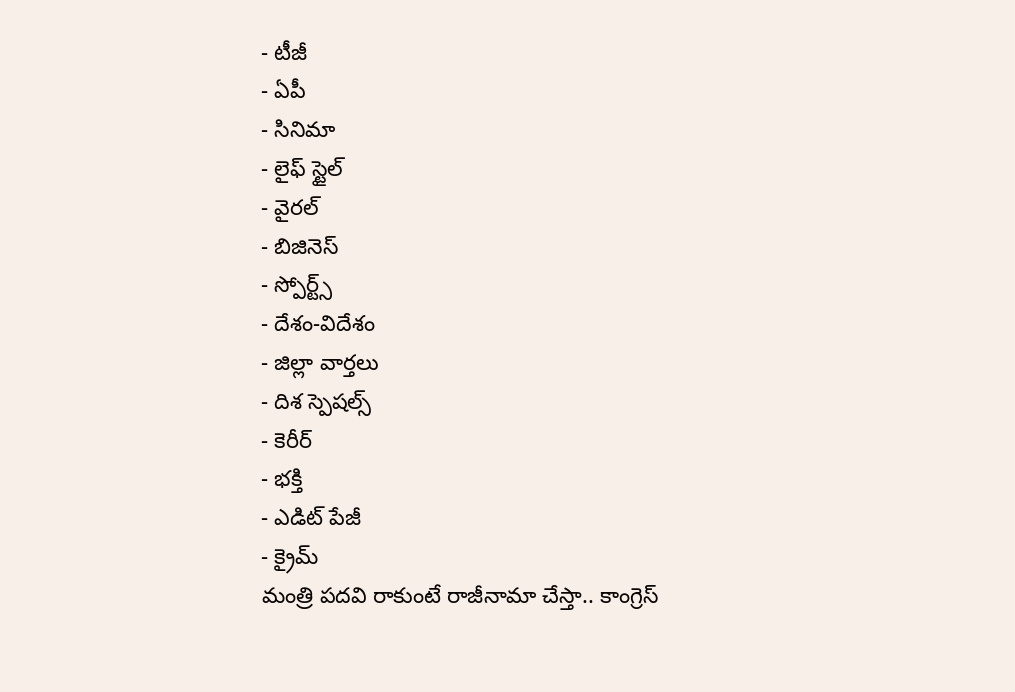- టీజీ
- ఏపీ
- సినిమా
- లైఫ్ స్టైల్
- వైరల్
- బిజినెస్
- స్పోర్ట్స్
- దేశం-విదేశం
- జిల్లా వార్తలు
- దిశ స్పెషల్స్
- కెరీర్
- భక్తి
- ఎడిట్ పేజీ
- క్రైమ్
మంత్రి పదవి రాకుంటే రాజీనామా చేస్తా.. కాంగ్రెస్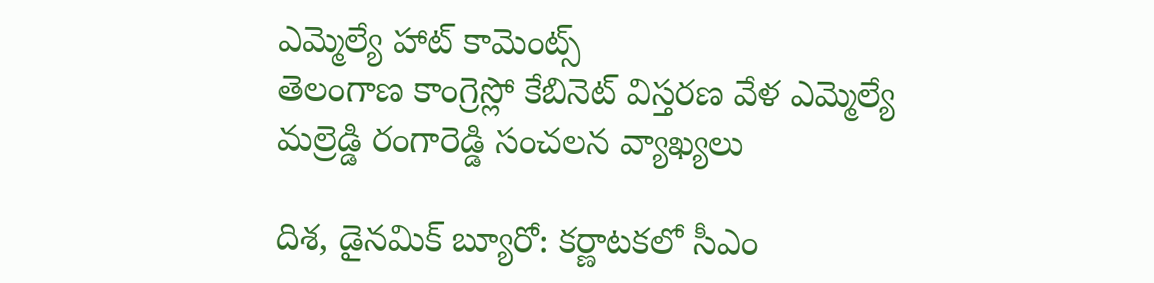ఎమ్మెల్యే హాట్ కామెంట్స్
తెలంగాణ కాంగ్రెస్లో కేబినెట్ విస్తరణ వేళ ఎమ్మెల్యే మల్రెడ్డి రంగారెడ్డి సంచలన వ్యాఖ్యలు

దిశ, డైనమిక్ బ్యూరో: కర్ణాటకలో సీఎం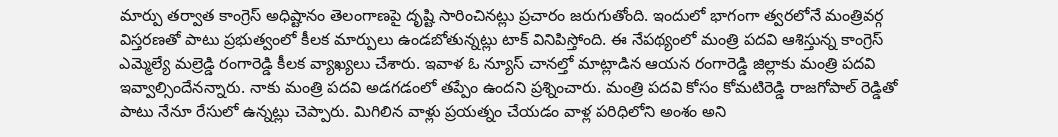మార్పు తర్వాత కాంగ్రెస్ అధిష్టానం తెలంగాణపై దృష్టి సారించినట్లు ప్రచారం జరుగుతోంది. ఇందులో భాగంగా త్వరలోనే మంత్రివర్గ విస్తరణతో పాటు ప్రభుత్వంలో కీలక మార్పులు ఉండబోతున్నట్లు టాక్ వినిపిస్తోంది. ఈ నేపథ్యంలో మంత్రి పదవి ఆశిస్తున్న కాంగ్రెస్ ఎమ్మెల్యే మల్రెడ్డి రంగారెడ్డి కీలక వ్యాఖ్యలు చేశారు. ఇవాళ ఓ న్యూస్ చానల్తో మాట్లాడిన ఆయన రంగారెడ్డి జిల్లాకు మంత్రి పదవి ఇవ్వాల్సిందేనన్నారు. నాకు మంత్రి పదవి అడగడంలో తప్పేం ఉందని ప్రశ్నించారు. మంత్రి పదవి కోసం కోమటిరెడ్డి రాజగోపాల్ రెడ్డితో పాటు నేనూ రేసులో ఉన్నట్లు చెప్పారు. మిగిలిన వాళ్లు ప్రయత్నం చేయడం వాళ్ల పరిధిలోని అంశం అని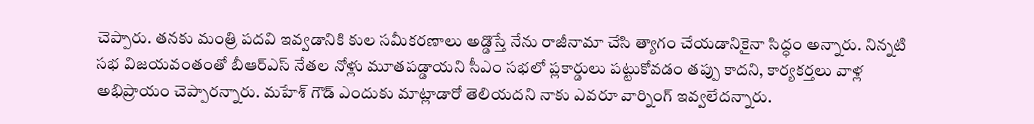చెప్పారు. తనకు మంత్రి పదవి ఇవ్వడానికి కుల సమీకరణాలు అడ్డొస్తే నేను రాజీనామా చేసి త్యాగం చేయడానికైనా సిద్ధం అన్నారు. నిన్నటి సభ విజయవంతంతో బీఆర్ఎస్ నేతల నోళ్లు మూతపడ్డాయని సీఎం సభలో ప్లకార్డులు పట్టుకోవడం తప్పు కాదని, కార్యకర్తలు వాళ్ల అభిప్రాయం చెప్పారన్నారు. మహేశ్ గౌడ్ ఎందుకు మాట్లాడారో తెలియదని నాకు ఎవరూ వార్నింగ్ ఇవ్వలేదన్నారు.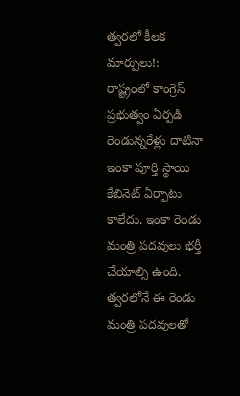త్వరలో కీలక మార్పులు!:
రాష్ట్రంలో కాంగ్రెస్ ప్రభుత్వం ఏర్పడి రెండున్నరేళ్లు దాటినా ఇంకా పూర్తి స్థాయి కేబినెట్ ఏర్పాటు కాలేదు. ఇంకా రెండు మంత్రి పదవులు భర్తీ చేయాల్సి ఉంది. త్వరలోనే ఈ రెండు మంత్రి పదవులతో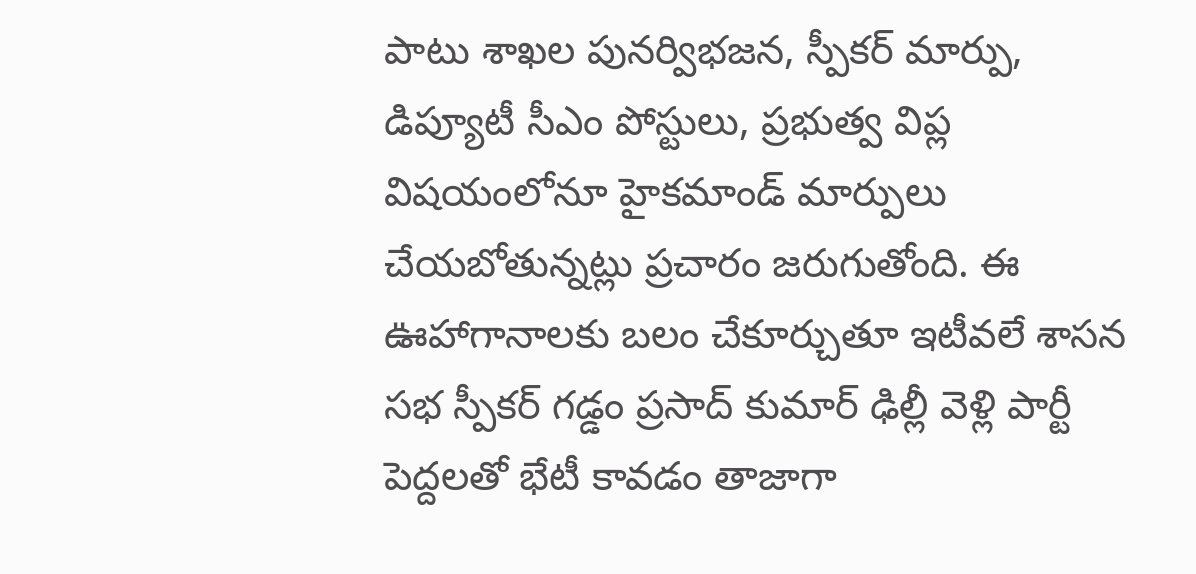పాటు శాఖల పునర్విభజన, స్పీకర్ మార్పు, డిప్యూటీ సీఎం పోస్టులు, ప్రభుత్వ విప్ల విషయంలోనూ హైకమాండ్ మార్పులు చేయబోతున్నట్లు ప్రచారం జరుగుతోంది. ఈ ఊహాగానాలకు బలం చేకూర్చుతూ ఇటీవలే శాసన సభ స్పీకర్ గడ్డం ప్రసాద్ కుమార్ ఢిల్లీ వెళ్లి పార్టీ పెద్దలతో భేటీ కావడం తాజాగా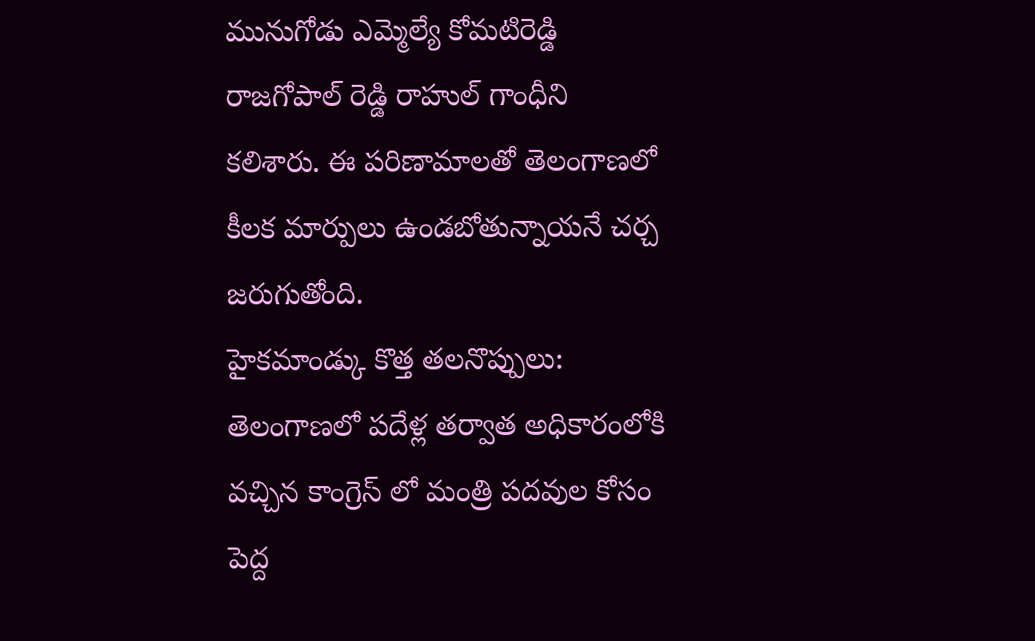మునుగోడు ఎమ్మెల్యే కోమటిరెడ్డి రాజగోపాల్ రెడ్డి రాహుల్ గాంధీని కలిశారు. ఈ పరిణామాలతో తెలంగాణలో కీలక మార్పులు ఉండబోతున్నాయనే చర్చ జరుగుతోంది.
హైకమాండ్కు కొత్త తలనొప్పులు:
తెలంగాణలో పదేళ్ల తర్వాత అధికారంలోకి వచ్చిన కాంగ్రెస్ లో మంత్రి పదవుల కోసం పెద్ద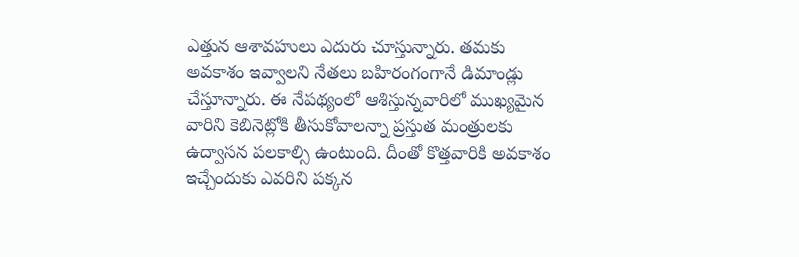ఎత్తున ఆశావహులు ఎదురు చూస్తున్నారు. తమకు అవకాశం ఇవ్వాలని నేతలు బహిరంగంగానే డిమాండ్లు చేస్తూన్నారు. ఈ నేపథ్యంలో ఆశిస్తున్నవారిలో ముఖ్యమైన వారిని కెబినెట్లోకి తీసుకోవాలన్నా ప్రస్తుత మంత్రులకు ఉద్వాసన పలకాల్సి ఉంటుంది. దీంతో కొత్తవారికి అవకాశం ఇచ్చేందుకు ఎవరిని పక్కన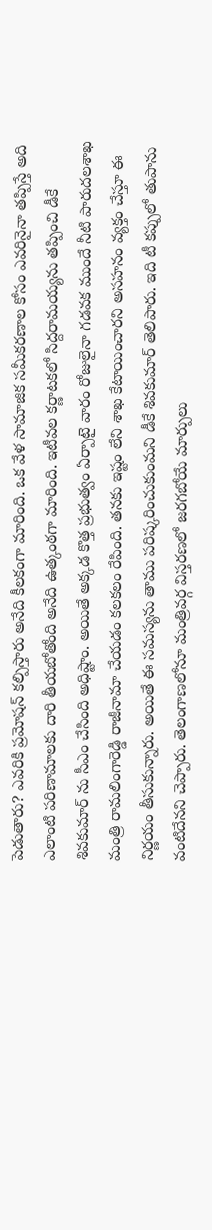పెడుతారు? ఎవరికి ప్రమోషన్ కల్పిస్తారు అనేది కీలకంగా మారింది. ఒక వేళ సామాజిక సమీకరణాల కోసం ఎవరినైనా తప్పిస్తే అది ఎలాంటి పరిణామాలకు దారి తీయబోతోంది అనేది ఉత్కంఠగా మారింది. ఇటీవల కర్ణాటకలో సిద్దరామయ్యను తప్పించి డీకే శివకుమార్ ను సీఎం చేసింది అధిష్టాం. అయితే అక్కడ కొత్త ప్రభుత్వం ఏర్పాటై వారం రోజులైనా గడవక ముందే నీటి పారుదలశాఖ మంత్రి రామలింగారెడ్డి రాజీనామా చేయడం కలకలం రేపింది. తనకు ఇష్టం లేని శాఖ కేటాయించారని అసహనం వ్యక్తం చేస్తూ ఈ నిర్ణయం తీసుకున్నారు. అయితే ఈ సమస్యను తాము పరిష్కరించుకుంమని డీకే శివకుమార్ తెలిపారు. ఇది టీ కప్పులో తుపాను వంటిదేనని చెప్పారు. తెలంగాణలోనూ మంత్రివర్గ విస్తరణలో జరగబోయే మార్పులు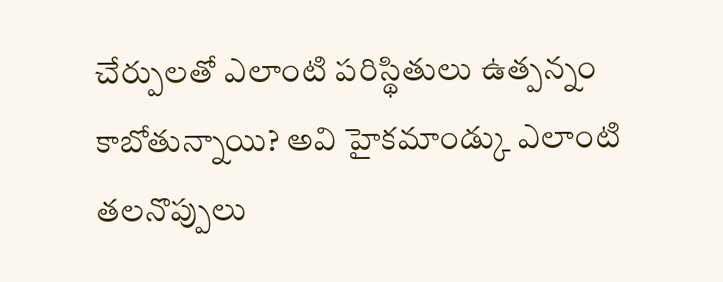చేర్పులతో ఎలాంటి పరిస్థితులు ఉత్పన్నం కాబోతున్నాయి? అవి హైకమాండ్కు ఎలాంటి తలనొప్పులు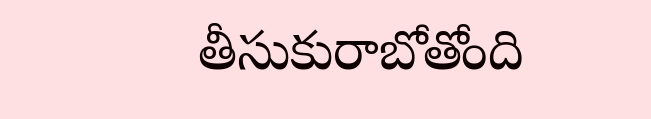తీసుకురాబోతోంది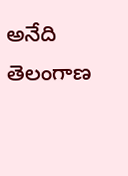అనేది తెలంగాణ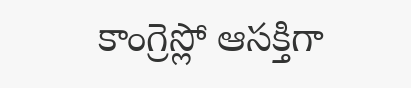కాంగ్రెస్లో ఆసక్తిగా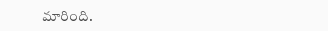మారింది.